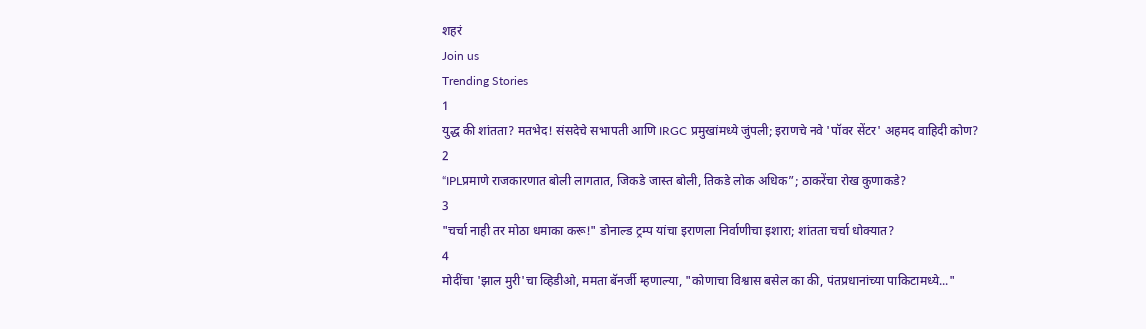शहरं
Join us
Trending Stories
1
युद्ध की शांतता? मतभेद! संसदेचे सभापती आणि IRGC प्रमुखांमध्ये जुंपली; इराणचे नवे 'पॉवर सेंटर' अहमद वाहिदी कोण?
2
“IPLप्रमाणे राजकारणात बोली लागतात, जिकडे जास्त बोली, तिकडे लोक अधिक”; ठाकरेंचा रोख कुणाकडे?
3
"चर्चा नाही तर मोठा धमाका करू!" डोनाल्ड ट्रम्प यांचा इराणला निर्वाणीचा इशारा; शांतता चर्चा धोक्यात?
4
मोदींचा 'झाल मुरी'चा व्हिडीओ, ममता बॅनर्जी म्हणाल्या, "कोणाचा विश्वास बसेल का की, पंतप्रधानांच्या पाकिटामध्ये..."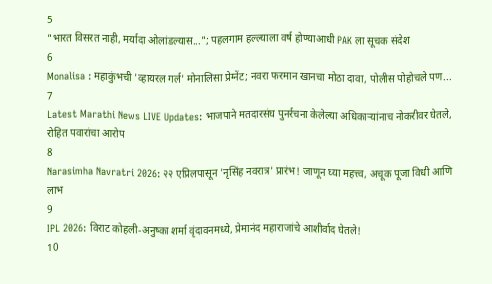5
"भारत विसरत नाही, मर्यादा ओलांडल्यास..."; पहलगाम हल्ल्याला वर्ष होण्याआधी PAK ला सूचक संदेश
6
Monalisa : महाकुंभची 'व्हायरल गर्ल' मोनालिसा प्रेग्नेंट; नवरा फरमान खानचा मोठा दावा, पोलीस पोहोचले पण...
7
Latest Marathi News LIVE Updates: भाजपाने मतदारसंघ पुनर्रचना केलेल्या अधिकाऱ्यांनाच नोकरीवर घेतले, रोहित पवारांचा आरोप
8
Narasimha Navratri 2026: २२ एप्रिलपासून 'नृसिंह नवरात्र' प्रारंभ! जाणून घ्या महत्त्व, अचूक पूजा विधी आणि लाभ
9
IPL 2026: विराट कोहली-अनुष्का शर्मा वृंदावनमध्ये, प्रेमानंद महाराजांचे आशीर्वाद घेतले!
10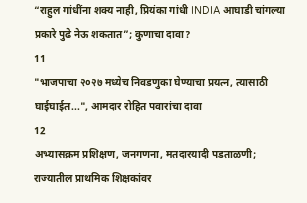“राहुल गांधींना शक्य नाही, प्रियंका गांधी INDIA आघाडी चांगल्या प्रकारे पुढे नेऊ शकतात”; कुणाचा दावा?
11
"भाजपाचा २०२७ मध्येच निवडणुका घेण्याचा प्रयत्न, त्यासाठी घाईघाईत...", आमदार रोहित पवारांचा दावा
12
अभ्यासक्रम प्रशिक्षण, जनगणना, मतदारयादी पडताळणी; राज्यातील प्राथमिक शिक्षकांवर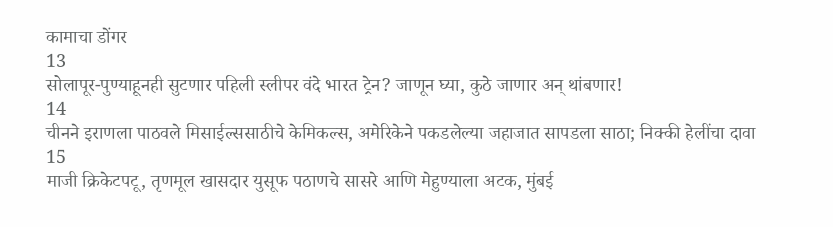कामाचा डोंगर
13
सोलापूर-पुण्याहूनही सुटणार पहिली स्लीपर वंदे भारत ट्रेन? जाणून घ्या, कुठे जाणार अन् थांबणार!
14
चीनने इराणला पाठवले मिसाईल्ससाठीचे केमिकल्स, अमेरिकेने पकडलेल्या जहाजात सापडला साठा; निक्की हेलींचा दावा
15
माजी क्रिकेटपटू, तृणमूल खासदार युसूफ पठाणचे सासरे आणि मेहुण्याला अटक, मुंबई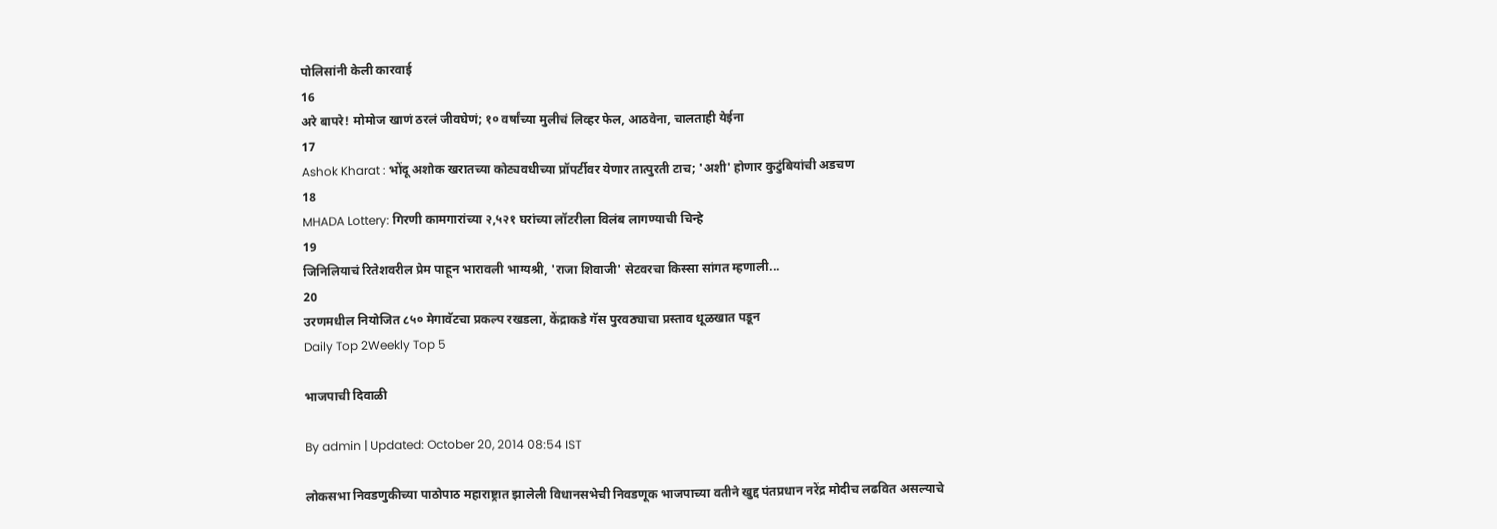पोलिसांनी केली कारवाई
16
अरे बापरे! मोमोज खाणं ठरलं जीवघेणं; १० वर्षांच्या मुलीचं लिव्हर फेल, आठवेना, चालताही येईना
17
Ashok Kharat : भोंदू अशोक खरातच्या कोट्यवधीच्या प्रॉपर्टीवर येणार तात्पुरती टाच; 'अशी' होणार कुटुंबियांची अडचण
18
MHADA Lottery: गिरणी कामगारांच्या २,५२१ घरांच्या लॉटरीला विलंब लागण्याची चिन्हे
19
जिनिलियाचं रितेशवरील प्रेम पाहून भारावली भाग्यश्री, 'राजा शिवाजी' सेटवरचा किस्सा सांगत म्हणाली...
20
उरणमधील नियोजित ८५० मेगावॅटचा प्रकल्प रखडला, केंद्राकडे गॅस पुरवठ्याचा प्रस्ताव धूळखात पडून
Daily Top 2Weekly Top 5

भाजपाची दिवाळी

By admin | Updated: October 20, 2014 08:54 IST

लोकसभा निवडणुकीच्या पाठोपाठ महाराष्ट्रात झालेली विधानसभेची निवडणूक भाजपाच्या वतीने खुद्द पंतप्रधान नरेंद्र मोदीच लढवित असल्याचे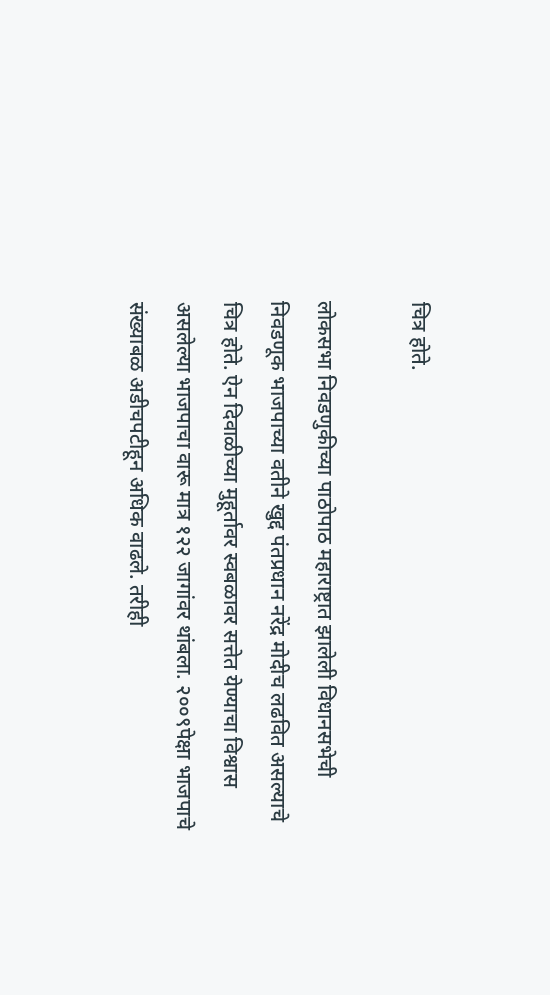चित्र होते.

लोकसभा निवडणुकीच्या पाठोपाठ महाराष्ट्रात झालेली विधानसभेची निवडणूक भाजपाच्या वतीने खुद्द पंतप्रधान नरेंद्र मोदीच लढवित असल्याचे चित्र होते. ऐन दिवाळीच्या मुहूर्तावर स्वबळावर सत्तेत येण्याचा विश्वास असलेल्या भाजपाचा वारू मात्र १२२ जागांवर थांबला. २००९पेक्षा भाजपाचे संख्याबळ अडीचपटीहून अधिक वाढले. तरीही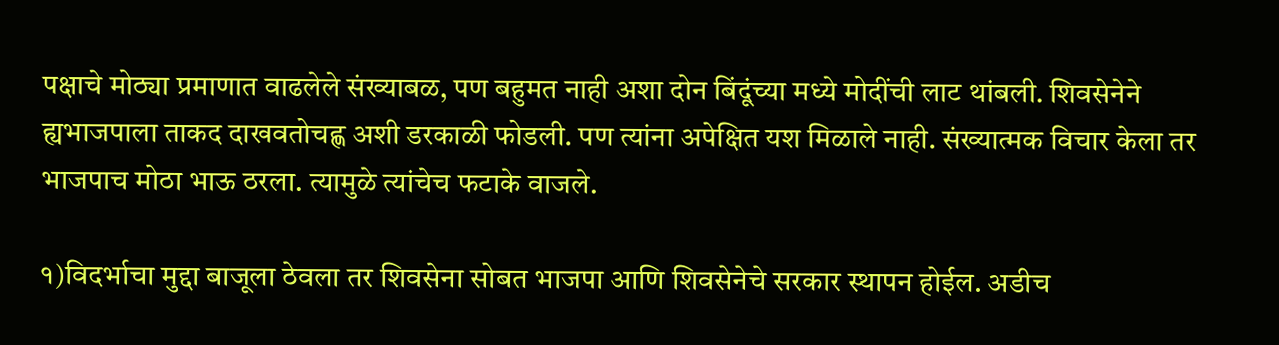पक्षाचे मोठ्या प्रमाणात वाढलेले संख्याबळ, पण बहुमत नाही अशा दोन बिंदूंच्या मध्ये मोदींची लाट थांबली. शिवसेनेने ह्यभाजपाला ताकद दाखवतोचह्ण अशी डरकाळी फोडली. पण त्यांना अपेक्षित यश मिळाले नाही. संख्यात्मक विचार केला तर भाजपाच मोठा भाऊ ठरला. त्यामुळे त्यांचेच फटाके वाजले.

१)विदर्भाचा मुद्दा बाजूला ठेवला तर शिवसेना सोबत भाजपा आणि शिवसेनेचे सरकार स्थापन होईल. अडीच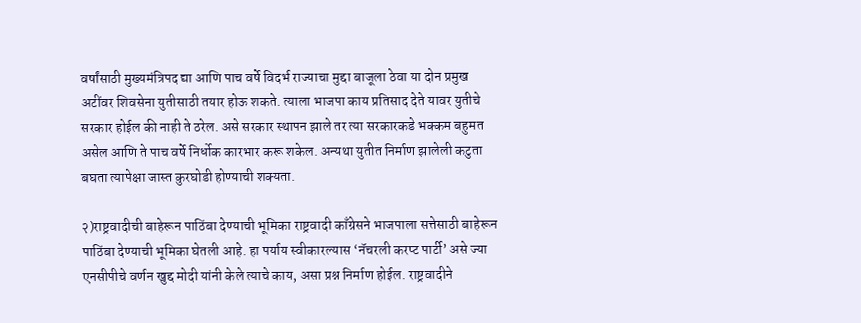वर्षांसाठी मुख्यमंत्रिपद द्या आणि पाच वर्षे विदर्भ राज्याचा मुद्दा बाजूला ठेवा या दोन प्रमुख अटींवर शिवसेना युतीसाठी तयार होऊ शकते. त्याला भाजपा काय प्रतिसाद देते यावर युतीचे सरकार होईल की नाही ते ठरेल. असे सरकार स्थापन झाले तर त्या सरकारकडे भक्कम बहुमत असेल आणि ते पाच वर्षे निर्धोक कारभार करू शकेल. अन्यथा युतीत निर्माण झालेली कटुता बघता त्यापेक्षा जास्त कुरघोडी होण्याची शक्यता.

२)राष्ट्रवादीची बाहेरून पाठिंबा देण्याची भूमिका राष्ट्रवादी काँग्रेसने भाजपाला सत्तेसाठी बाहेरून पाठिंबा देण्याची भूमिका घेतली आहे. हा पर्याय स्वीकारल्यास ‘नॅचरली करप्ट पार्टी’ असे ज्या एनसीपीचे वर्णन खुद्द मोदी यांनी केले त्याचे काय, असा प्रश्न निर्माण होईल. राष्ट्रवादीने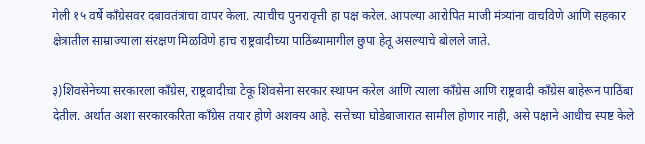गेली १५ वर्षे काँग्रेसवर दबावतंत्राचा वापर केला. त्याचीच पुनरावृत्ती हा पक्ष करेल. आपल्या आरोपित माजी मंत्र्यांना वाचविणे आणि सहकार क्षेत्रातील साम्राज्याला संरक्षण मिळविणे हाच राष्ट्रवादीच्या पाठिंब्यामागील छुपा हेतू असल्याचे बोलले जाते.

३)शिवसेनेच्या सरकारला काँग्रेस, राष्ट्रवादीचा टेकू शिवसेना सरकार स्थापन करेल आणि त्याला काँग्रेस आणि राष्ट्रवादी काँग्रेस बाहेरून पाठिंबा देतील. अर्थात अशा सरकारकरिता काँग्रेस तयार होणे अशक्य आहे. सत्तेच्या घोडेबाजारात सामील होणार नाही, असे पक्षाने आधीच स्पष्ट केले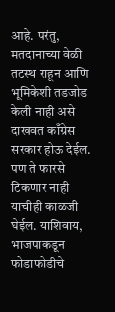आहे. परंतु, मतदानाच्या वेळी तटस्थ राहून आणि भूमिकेशी तडजोड केली नाही असे दाखवत काँग्रेस सरकार होऊ देईल. पण ते फारसे टिकणार नाही याचीही काळजी घेईल. याशिवाय, भाजपाकडून फोडाफोडीचे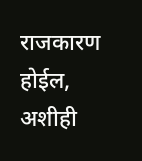राजकारण होईल, अशीही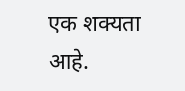एक शक्यता आहे.